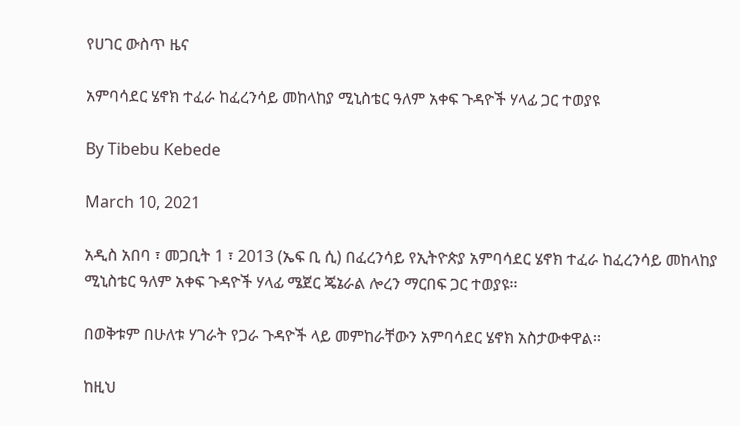የሀገር ውስጥ ዜና

አምባሳደር ሄኖክ ተፈራ ከፈረንሳይ መከላከያ ሚኒስቴር ዓለም አቀፍ ጉዳዮች ሃላፊ ጋር ተወያዩ

By Tibebu Kebede

March 10, 2021

አዲስ አበባ ፣ መጋቢት 1 ፣ 2013 (ኤፍ ቢ ሲ) በፈረንሳይ የኢትዮጵያ አምባሳደር ሄኖክ ተፈራ ከፈረንሳይ መከላከያ ሚኒስቴር ዓለም አቀፍ ጉዳዮች ሃላፊ ሜጀር ጄኔራል ሎረን ማርበፍ ጋር ተወያዩ፡፡

በወቅቱም በሁለቱ ሃገራት የጋራ ጉዳዮች ላይ መምከራቸውን አምባሳደር ሄኖክ አስታውቀዋል፡፡

ከዚህ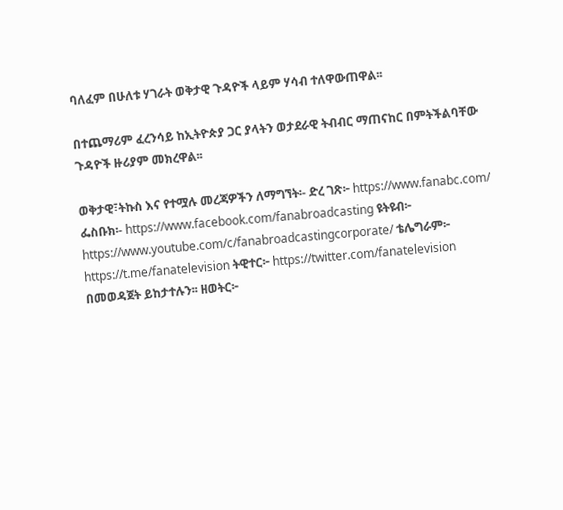ባለፈም በሁለቱ ሃገራት ወቅታዊ ጉዳዮች ላይም ሃሳብ ተለዋውጠዋል፡፡

በተጨማሪም ፈረንሳይ ከኢትዮጵያ ጋር ያላትን ወታደራዊ ትብብር ማጠናከር በምትችልባቸው ጉዳዮች ዙሪያም መክረዋል፡፡

ወቅታዊ፣ትኩስ እና የተሟሉ መረጃዎችን ለማግኘት፡- ድረ ገጽ፦ https://www.fanabc.com/ ፌስቡክ፡- https://www.facebook.com/fanabroadcasting ዩትዩብ፦ https://www.youtube.com/c/fanabroadcastingcorporate/ ቴሌግራም፦ https://t.me/fanatelevision ትዊተር፦ https://twitter.com/fanatelevision በመወዳጀት ይከታተሉን፡፡ ዘወትር፦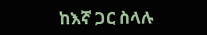ከእኛ ጋር ስላሉ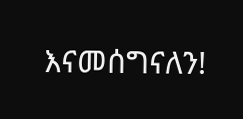እናመሰግናለን!